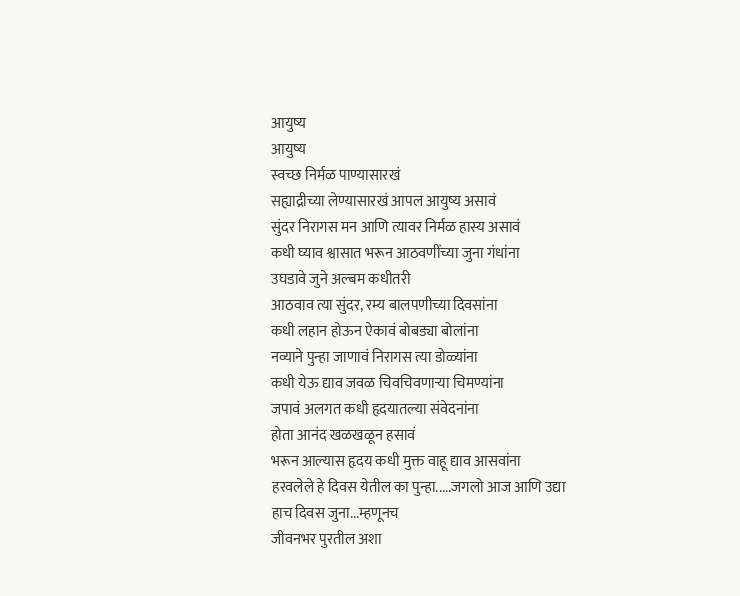आयुष्य
आयुष्य
स्वच्छ निर्मळ पाण्यासारखं
सह्याद्रीच्या लेण्यासारखं आपल आयुष्य असावं
सुंदर निरागस मन आणि त्यावर निर्मळ हास्य असावं
कधी घ्याव श्वासात भरून आठवणींच्या जुना गंधांना
उघडावे जुने अल्बम कधीतरी
आठवाव त्या सुंदर, रम्य बालपणीच्या दिवसांना
कधी लहान होऊन ऐकावं बोबड्या बोलांना
नव्याने पुन्हा जाणावं निरागस त्या डोळ्यांना
कधी येऊ द्याव जवळ चिवचिवणाऱ्या चिमण्यांना
जपावं अलगत कधी हृदयातल्या संवेदनांना
होता आनंद खळखळून हसावं
भरून आल्यास हृदय कधी मुक्त वाहू द्याव आसवांना
हरवलेले हे दिवस येतील का पुन्हा.....जगलो आज आणि उद्या
हाच दिवस जुना...म्हणूनच
जीवनभर पुरतील अशा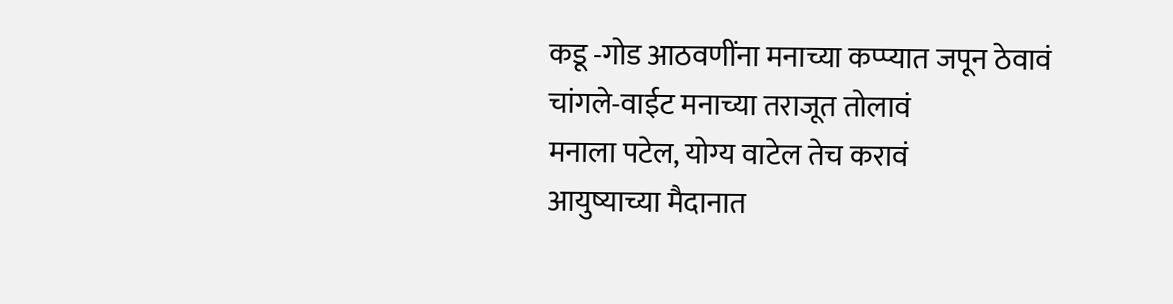कडू -गोड आठवणींना मनाच्या कप्प्यात जपून ठेवावं
चांगले-वाईट मनाच्या तराजूत तोलावं
मनाला पटेल, योग्य वाटेल तेच करावं
आयुष्याच्या मैदानात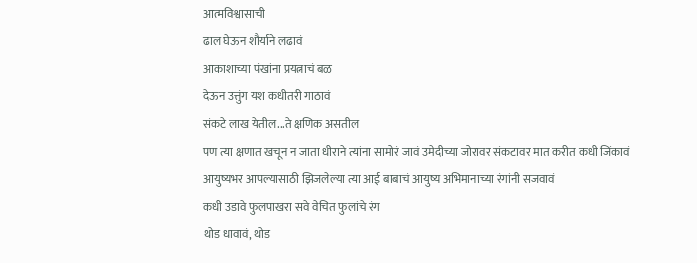आत्मविश्वासाची
ढाल घेऊन शौर्याने लढावं
आकाशाच्या पंखांना प्रयत्नाचं बळ
देऊन उत्तुंग यश कधीतरी गाठावं
संकटे लाख येतील...ते क्षणिक असतील
पण त्या क्षणात खचून न जाता धीराने त्यांना सामोरं जावं उमेदीच्या जोरावर संकटावर मात करीत कधी जिंकावं
आयुष्यभर आपल्यासाठी झिजलेल्या त्या आई बाबाचं आयुष्य अभिमानाच्या रंगांनी सजवावं
कधी उडावे फुलपाखरा सवे वेचित फुलांचे रंग
थोड धावावं, थोड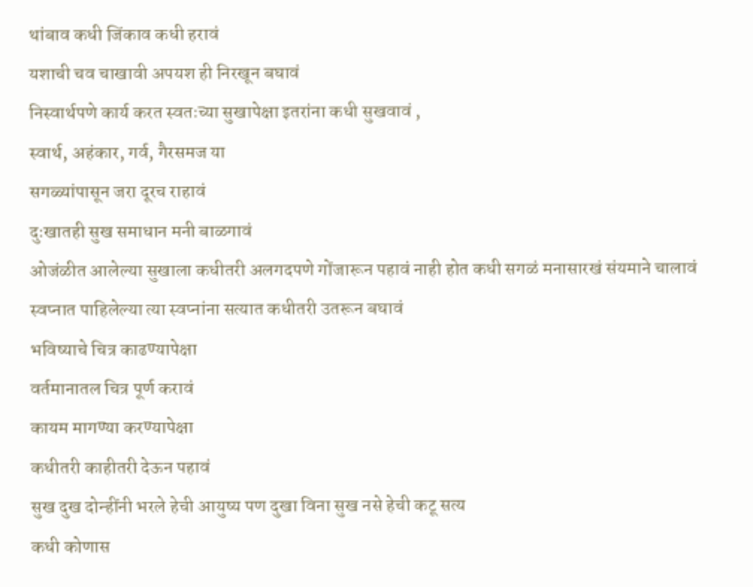थांबाव कधी जिंकाव कधी हरावं
यशाची चव चाखावी अपयश ही निरखून बघावं
निस्वार्थपणे कार्य करत स्वतःच्या सुखापेक्षा इतरांना कधी सुखवावं ,
स्वार्थ, अहंकार, गर्व, गैरसमज या
सगळ्यांपासून जरा दूरच राहावं
दुःखातही सुख समाधान मनी बाळगावं
ओजंळीत आलेल्या सुखाला कधीतरी अलगदपणे गोंजारून पहावं नाही होत कधी सगळं मनासारखं संयमाने चालावं स्वप्नात पाहिलेल्या त्या स्वप्नांना सत्यात कधीतरी उतरून बघावं
भविष्याचे चित्र काढण्यापेक्षा
वर्तमानातल चित्र पूर्ण करावं
कायम मागण्या करण्यापेक्षा
कधीतरी काहीतरी देऊन पहावं
सुख दुख दोन्हींनी भरले हेची आयुष्य पण दुखा विना सुख नसे हेची कटू सत्य
कधी कोणास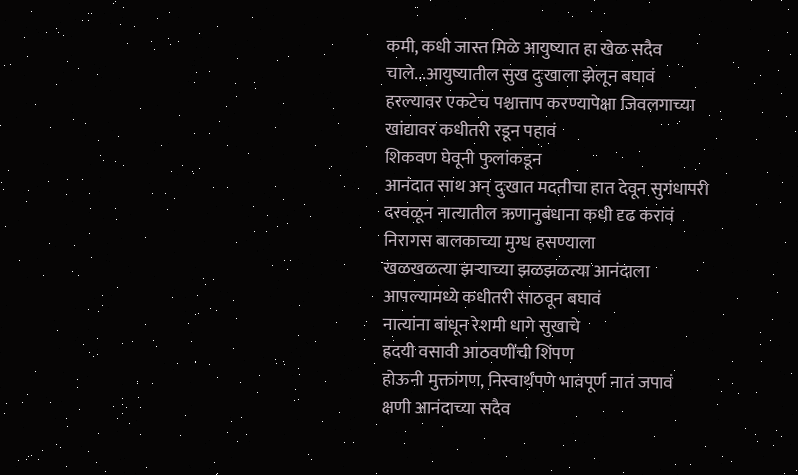कमी, कधी जास्त मिळे आयुष्यात हा खेळ सदैव चाले...आयुष्यातील सुख दुःखाला झेलून बघावं
हरल्यावर एकटेच पश्चात्ताप करण्यापेक्षा जिवलगाच्या खांद्यावर कधीतरी रडून पहावं
शिकवण घेवूनी फुलांकडून
आनंदात साथ अन् दुःखात मदतीचा हात देवून सुगंधापरी दरवळून नात्यातील ऋणानुबंधाना कधी दृढ करावं
निरागस बालकाच्या मुग्ध हसण्याला
खळखळत्या झऱ्याच्या झळझळत्या आनंदाला
आपल्यामध्ये कधीतरी साठवून बघावं
नात्यांना बांधून रेशमी धागे सुखाचे
ह्रदयी वसावी आठवणींची शिंपण
होऊनी मुक्तांगण, निस्वार्थपणे भावपूर्ण नातं जपावं
क्षणी आनंदाच्या सदैव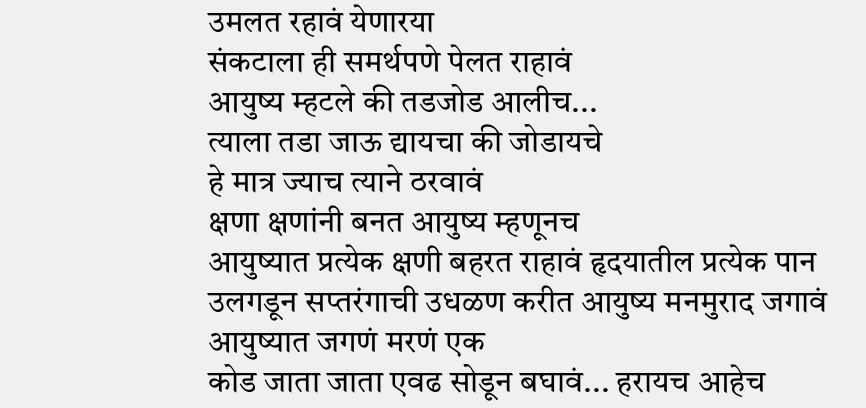उमलत रहावं येणारया
संकटाला ही समर्थपणे पेलत राहावं
आयुष्य म्हटले की तडजोड आलीच...
त्याला तडा जाऊ द्यायचा की जोडायचे
हे मात्र ज्याच त्याने ठरवावं
क्षणा क्षणांनी बनत आयुष्य म्हणूनच
आयुष्यात प्रत्येक क्षणी बहरत राहावं हृदयातील प्रत्येक पान उलगडून सप्तरंगाची उधळण करीत आयुष्य मनमुराद जगावं
आयुष्यात जगणं मरणं एक
कोड जाता जाता एवढ सोडून बघावं... हरायच आहेच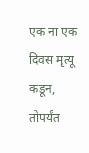एक ना एक दिवस मृत्यू कडून, तोपर्यंत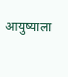आयुष्याला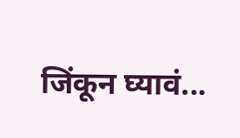जिंकून घ्यावं...